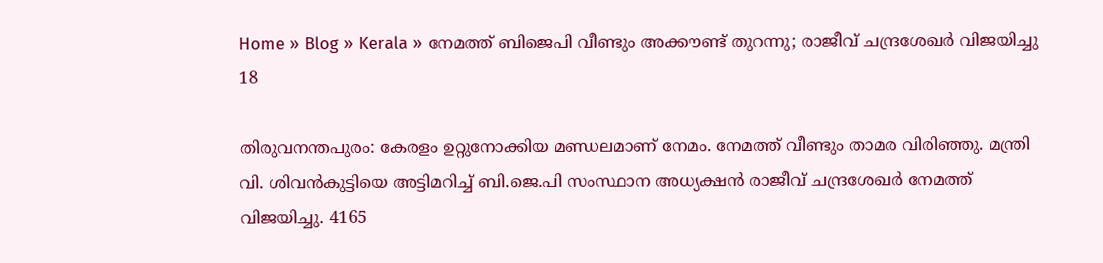Home » Blog » Kerala » നേമത്ത് ബിജെപി വീണ്ടും അക്കൗണ്ട് തുറന്നു; രാജീവ് ചന്ദ്രശേഖർ വിജയിച്ചു
18

തിരുവനന്തപുരം: കേരളം ഉറ്റുനോക്കിയ മണ്ഡലമാണ് നേമം. നേമത്ത് വീണ്ടും താമര വിരിഞ്ഞു. മന്ത്രി വി. ശിവൻകുട്ടിയെ അട്ടിമറിച്ച് ബി.ജെ.പി സംസ്ഥാന അധ്യക്ഷൻ രാജീവ് ചന്ദ്രശേഖർ നേമത്ത് വിജയിച്ചു. 4165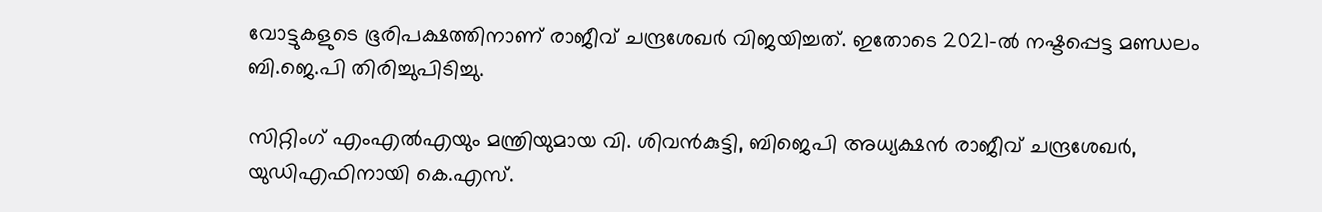വോട്ടുകളുടെ ഭൂരിപക്ഷത്തിനാണ് രാജീവ് ചന്ദ്രശേഖർ വിജയിച്ചത്. ഇതോടെ 2021-ൽ നഷ്ടപ്പെട്ട മണ്ഡലം ബി.ജെ.പി തിരിച്ചുപിടിച്ചു.

സിറ്റിംഗ് എംഎൽഎയും മന്ത്രിയുമായ വി. ശിവൻകുട്ടി, ബിജെപി അധ്യക്ഷൻ രാജീവ് ചന്ദ്രശേഖർ, യുഡിഎഫിനായി കെ.എസ്.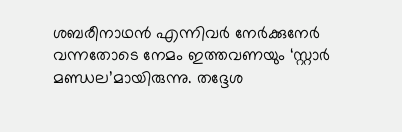ശബരീനാഥൻ എന്നിവർ നേർക്കുനേർ വന്നതോടെ നേമം ഇത്തവണയും ‘സ്റ്റാർ മണ്ഡല’മായിരുന്നു. തദ്ദേശ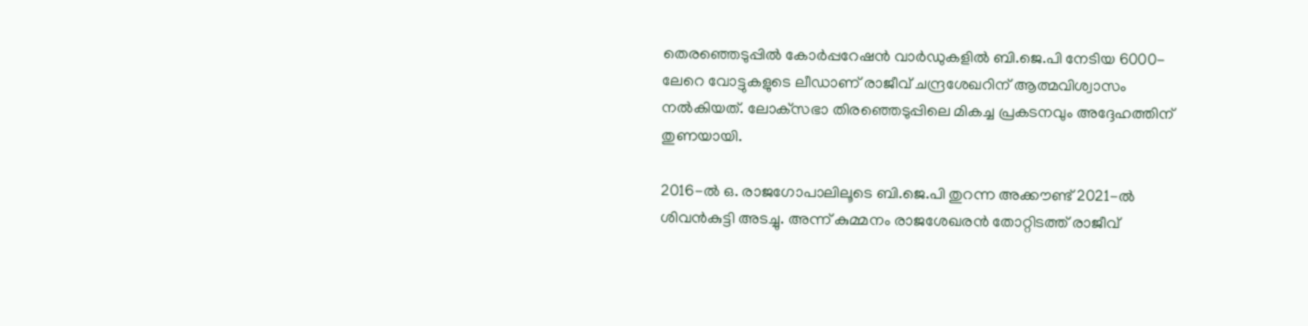തെരഞ്ഞെടുപ്പിൽ കോർപ്പറേഷൻ വാർഡുകളിൽ ബി.ജെ.പി നേടിയ 6000-ലേറെ വോട്ടുകളുടെ ലീഡാണ് രാജീവ് ചന്ദ്രശേഖറിന് ആത്മവിശ്വാസം നൽകിയത്. ലോക്‌സഭാ തിരഞ്ഞെടുപ്പിലെ മികച്ച പ്രകടനവും അദ്ദേഹത്തിന് തുണയായി.

2016-ൽ ഒ. രാജഗോപാലിലൂടെ ബി.ജെ.പി തുറന്ന അക്കൗണ്ട് 2021-ൽ ശിവൻകുട്ടി അടച്ചു. അന്ന് കുമ്മനം രാജശേഖരൻ തോറ്റിടത്ത് രാജീവ്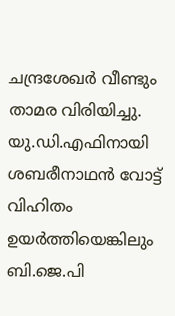ചന്ദ്രശേഖർ വീണ്ടും താമര വിരിയിച്ചു. യു.ഡി.എഫിനായി ശബരീനാഥൻ വോട്ട് വിഹിതം ഉയർത്തിയെങ്കിലും ബി.ജെ.പി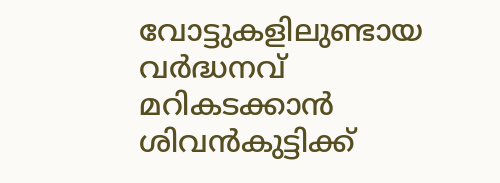വോട്ടുകളിലുണ്ടായ വർദ്ധനവ് മറികടക്കാൻ ശിവൻകുട്ടിക്ക്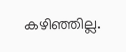കഴിഞ്ഞില്ല.